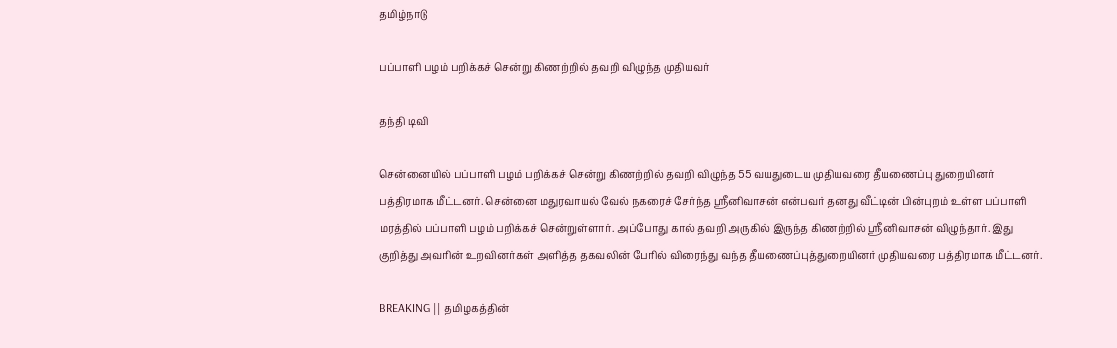தமிழ்நாடு

பப்பாளி பழம் பறிக்கச் சென்று கிணற்றில் தவறி விழுந்த முதியவர்

தந்தி டிவி

சென்னையில் பப்பாளி பழம் பறிக்கச் சென்று கிணற்றில் தவறி விழுந்த 55 வயதுடைய முதியவரை தீயணைப்பு துறையினர் பத்திரமாக மீட்டனர். சென்னை மதுரவாயல் வேல் நகரைச் சேர்ந்த ஸ்ரீனிவாசன் என்பவர் தனது வீட்டின் பின்புறம் உள்ள பப்பாளி மரத்தில் பப்பாளி பழம் பறிக்கச் சென்றுள்ளார். அப்போது கால் தவறி அருகில் இருந்த கிணற்றில் ஸ்ரீனிவாசன் விழுந்தார். இது குறித்து அவரின் உறவினர்கள் அளித்த தகவலின் பேரில் விரைந்து வந்த தீயணைப்புத்துறையினர் முதியவரை பத்திரமாக மீட்டனர்.

BREAKING || தமிழகத்தின்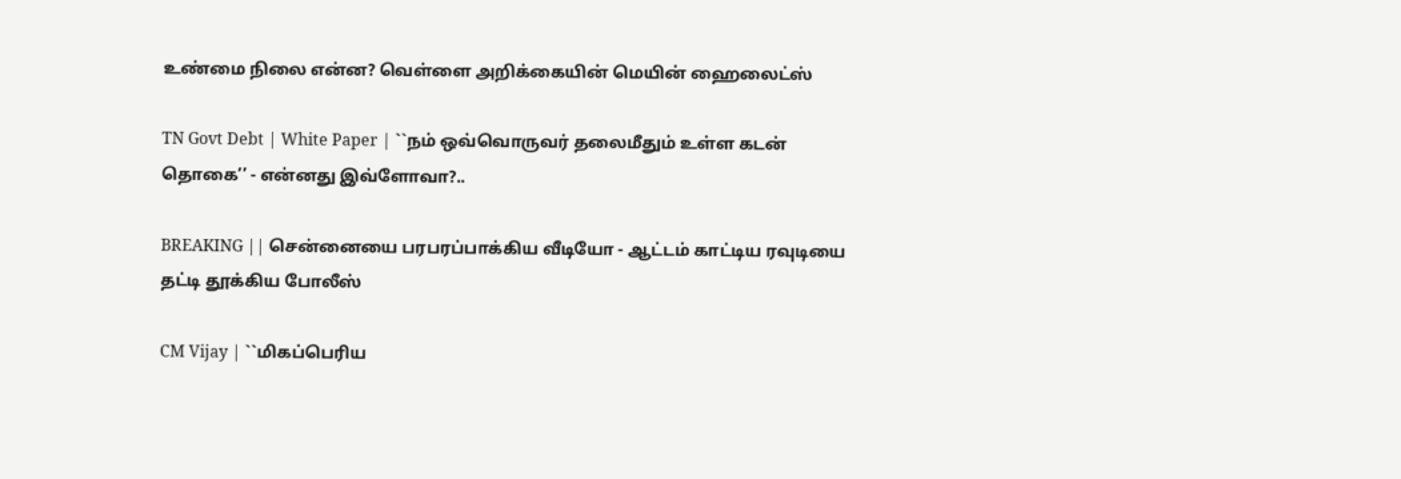உண்மை நிலை என்ன? வெள்ளை அறிக்கையின் மெயின் ஹைலைட்ஸ்

TN Govt Debt | White Paper | ``நம் ஒவ்வொருவர் தலைமீதும் உள்ள கடன் தொகை’’ - என்னது இவ்ளோவா?..

BREAKING || சென்னையை பரபரப்பாக்கிய வீடியோ - ஆட்டம் காட்டிய ரவுடியை தட்டி தூக்கிய போலீஸ்

CM Vijay | ``மிகப்பெரிய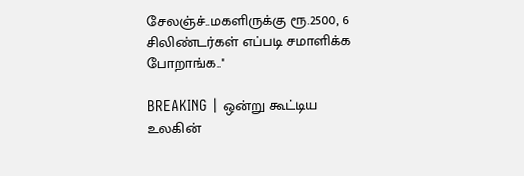சேலஞ்ச்..மகளிருக்கு ரூ.2500, 6 சிலிண்டர்கள் எப்படி சமாளிக்க போறாங்க..''

BREAKING | ஒன்று கூட்டிய உலகின்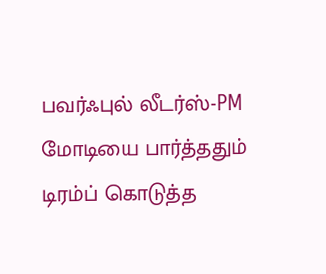பவர்ஃபுல் லீடர்ஸ்-PM மோடியை பார்த்ததும் டிரம்ப் கொடுத்த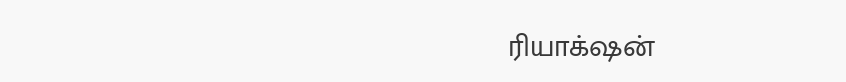ரியாக்‌ஷன்